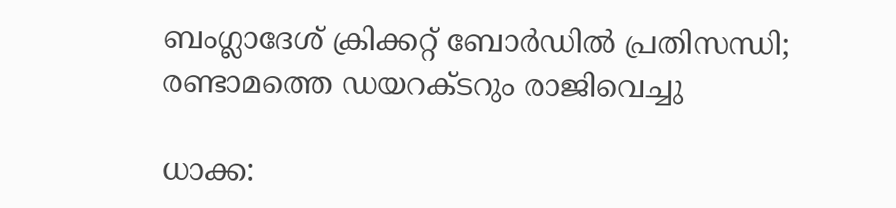ബംഗ്ലാദേശ് ക്രിക്കറ്റ് ബോർഡിൽ പ്രതിസന്ധി; രണ്ടാമത്തെ ഡയറക്ടറും രാജിവെച്ചു

ധാക്ക: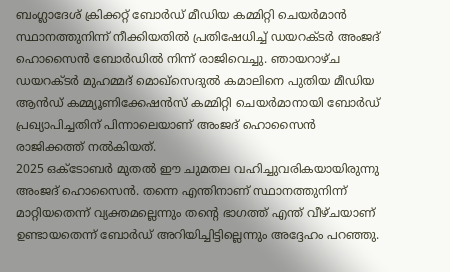ബംഗ്ലാദേശ് ക്രിക്കറ്റ് ബോർഡ് മീഡിയ കമ്മിറ്റി ചെയർമാൻ സ്ഥാനത്തുനിന്ന് നീക്കിയതിൽ പ്രതിഷേധിച്ച് ഡയറക്ടർ അംജദ് ഹൊസൈൻ ബോർഡിൽ നിന്ന് രാജിവെച്ചു. ഞായറാഴ്ച ഡയറക്ടർ മുഹമ്മദ് മൊഖ്സെദുൽ കമാലിനെ പുതിയ മീഡിയ ആൻഡ് കമ്മ്യൂണിക്കേഷൻസ് കമ്മിറ്റി ചെയർമാനായി ബോർഡ് പ്രഖ്യാപിച്ചതിന് പിന്നാലെയാണ് അംജദ് ഹൊസൈൻ രാജിക്കത്ത് നൽകിയത്.
2025 ഒക്ടോബർ മുതൽ ഈ ചുമതല വഹിച്ചുവരികയായിരുന്നു അംജദ് ഹൊസൈൻ. തന്നെ എന്തിനാണ് സ്ഥാനത്തുനിന്ന് മാറ്റിയതെന്ന് വ്യക്തമല്ലെന്നും തന്റെ ഭാഗത്ത് എന്ത് വീഴ്ചയാണ് ഉണ്ടായതെന്ന് ബോർഡ് അറിയിച്ചിട്ടില്ലെന്നും അദ്ദേഹം പറഞ്ഞു.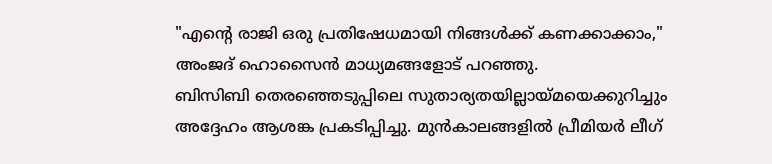"എന്റെ രാജി ഒരു പ്രതിഷേധമായി നിങ്ങൾക്ക് കണക്കാക്കാം," അംജദ് ഹൊസൈൻ മാധ്യമങ്ങളോട് പറഞ്ഞു.
ബിസിബി തെരഞ്ഞെടുപ്പിലെ സുതാര്യതയില്ലായ്മയെക്കുറിച്ചും അദ്ദേഹം ആശങ്ക പ്രകടിപ്പിച്ചു. മുൻകാലങ്ങളിൽ പ്രീമിയർ ലീഗ്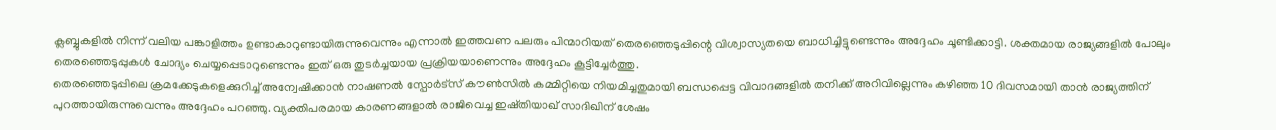ക്ലബ്ബുകളിൽ നിന്ന് വലിയ പങ്കാളിത്തം ഉണ്ടാകാറുണ്ടായിരുന്നുവെന്നും എന്നാൽ ഇത്തവണ പലരും പിന്മാറിയത് തെരഞ്ഞെടുപ്പിന്റെ വിശ്വാസ്യതയെ ബാധിച്ചിട്ടുണ്ടെന്നും അദ്ദേഹം ചൂണ്ടിക്കാട്ടി. ശക്തമായ രാജ്യങ്ങളിൽ പോലും തെരഞ്ഞെടുപ്പുകൾ ചോദ്യം ചെയ്യപ്പെടാറുണ്ടെന്നും ഇത് ഒരു തുടർച്ചയായ പ്രക്രിയയാണെന്നും അദ്ദേഹം കൂട്ടിച്ചേർത്തു.
തെരഞ്ഞെടുപ്പിലെ ക്രമക്കേടുകളെക്കുറിച്ച് അന്വേഷിക്കാൻ നാഷണൽ സ്പോർട്സ് കൗൺസിൽ കമ്മിറ്റിയെ നിയമിച്ചതുമായി ബന്ധപ്പെട്ട വിവാദങ്ങളിൽ തനിക്ക് അറിവില്ലെന്നും കഴിഞ്ഞ 10 ദിവസമായി താൻ രാജ്യത്തിന് പുറത്തായിരുന്നുവെന്നും അദ്ദേഹം പറഞ്ഞു. വ്യക്തിപരമായ കാരണങ്ങളാൽ രാജിവെച്ച ഇഷ്തിയാഖ് സാദിഖിന് ശേഷം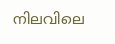നിലവിലെ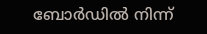ബോർഡിൽ നിന്ന്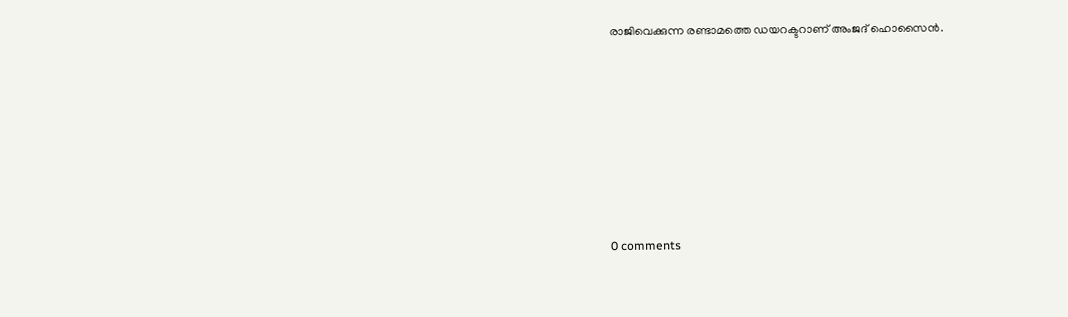രാജിവെക്കുന്ന രണ്ടാമത്തെ ഡയറക്ടറാണ് അംജദ് ഹൊസൈൻ.










0 comments